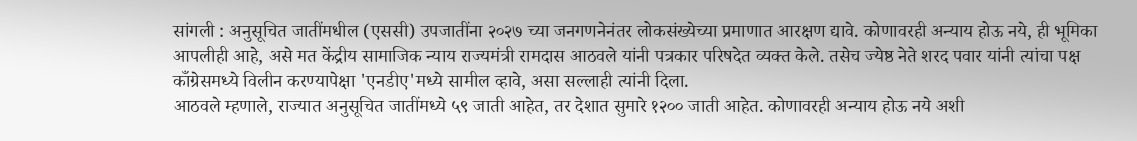सांगली : अनुसूचित जातींमधील (एससी) उपजातींना २०२७ च्या जनगणनेनंतर लोकसंख्येच्या प्रमाणात आरक्षण द्यावे. कोणावरही अन्याय होऊ नये, ही भूमिका आपलीही आहे, असे मत केंद्रीय सामाजिक न्याय राज्यमंत्री रामदास आठवले यांनी पत्रकार परिषदेत व्यक्त केले. तसेच ज्येष्ठ नेते शरद पवार यांनी त्यांचा पक्ष काँग्रेसमध्ये विलीन करण्यापेक्षा 'एनडीए'मध्ये सामील व्हावे, असा सल्लाही त्यांनी दिला.
आठवले म्हणाले, राज्यात अनुसूचित जातींमध्ये ५९ जाती आहेत, तर देशात सुमारे १२०० जाती आहेत. कोणावरही अन्याय होऊ नये अशी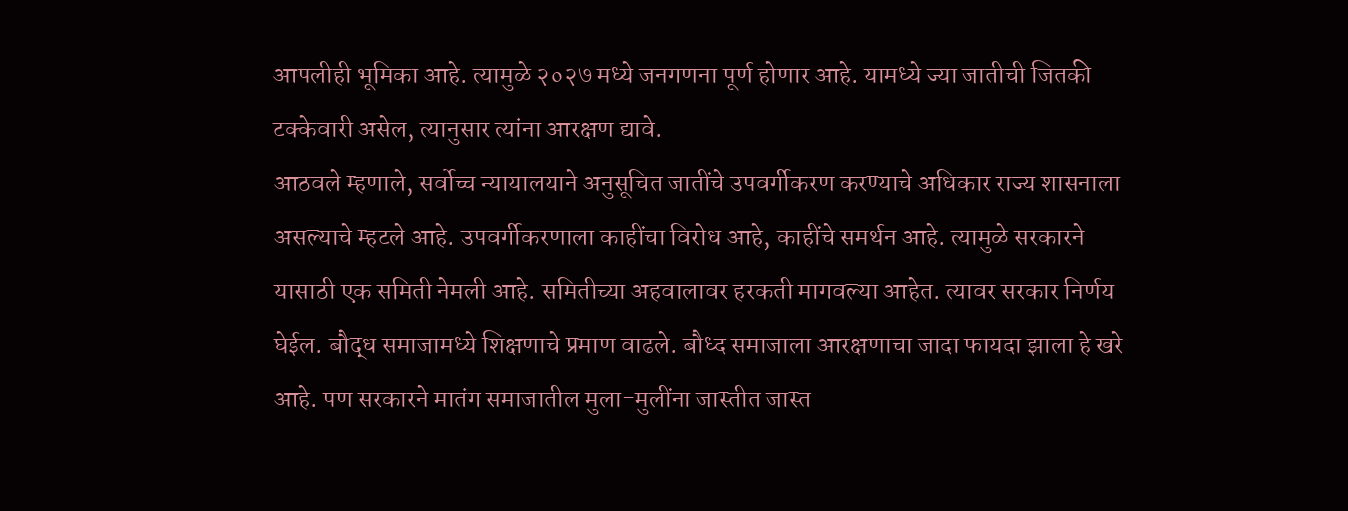आपलीही भूमिका आहे. त्यामुळे २०२७ मध्ये जनगणना पूर्ण होणार आहे. यामध्ये ज्या जातीची जितकी टक्केवारी असेल, त्यानुसार त्यांना आरक्षण द्यावे.
आठवले म्हणाले, सर्वोच्च न्यायालयाने अनुसूचित जातींचे उपवर्गीकरण करण्याचे अधिकार राज्य शासनाला असल्याचे म्हटले आहे. उपवर्गीकरणाला काहींचा विरोध आहे, काहींचे समर्थन आहे. त्यामुळे सरकारने यासाठी एक समिती नेमली आहे. समितीच्या अहवालावर हरकती मागवल्या आहेत. त्यावर सरकार निर्णय घेईल. बौद्ध समाजामध्ये शिक्षणाचे प्रमाण वाढले. बौध्द समाजाला आरक्षणाचा जादा फायदा झाला हे खरे आहे. पण सरकारने मातंग समाजातील मुला-मुलींना जास्तीत जास्त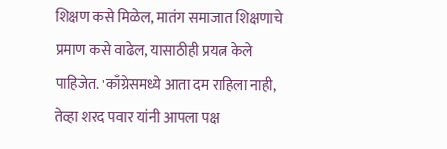शिक्षण कसे मिळेल, मातंग समाजात शिक्षणाचे प्रमाण कसे वाढेल, यासाठीही प्रयत्न केले पाहिजेत. 'काँग्रेसमध्ये आता दम राहिला नाही, तेव्हा शरद पवार यांनी आपला पक्ष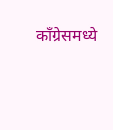काँग्रेसमध्ये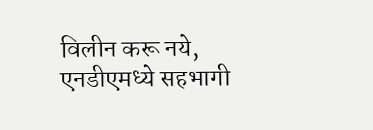विलीन करू नये, एनडीएमध्ये सहभागी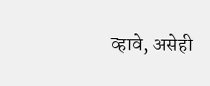व्हावे, असेही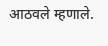आठवले म्हणाले.